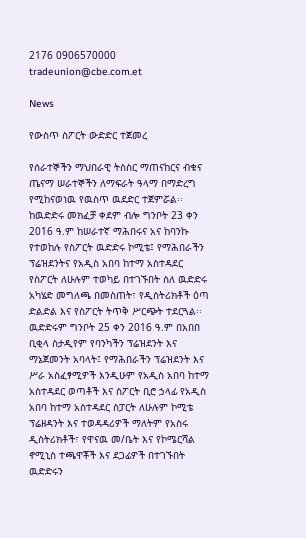2176 0906570000 tradeunion@cbe.com.et

News

የውስጥ ስፖርት ውድድር ተጀመረ

የሰራተኞችን ማህበራዊ ትስስር ማጠናከርና ብቁና ጤናማ ሠራተኞችን ለማፍራት ዓላማ በማድረግ የሚከናወነዉ የዉስጥ ዉደድር ተጀምሯል፡፡ ከዉድድሩ መክፈቻ ቀደም ብሎ ግንቦት 23 ቀን 2016 ዓ.ም ከሠራተኛ ማሕበሩና አና ከባንኩ የተወከሉ የስፖርት ዉድድሩ ኮሚቴ፤ የማሕበራችን ፕሬዝደንትና የአዲስ አበባ ከተማ አስተዳደር የስፖርት ለሁሉም ተወካይ በተገኙበት ስለ ዉድድሩ አካሄድ መግለጫ በመስጠት፣ የዲስትሪክቶች ዕጣ ድልድል እና የስፖርት ትጥቅ ሥርጭት ተደርጓል፡፡ ዉድድሩም ግንቦት 25 ቀን 2016 ዓ.ም በአበበ ቢቂላ ስታዲየም የባንካችን ፕሬዝደንት እና ማኔጀመንት አባላት፤ የማሕበራችን ፕሬዝደንት እና ሥራ አስፈፃሚዎች እንዲሁም የአዲስ አበባ ከተማ አስተዳደር ወጣቶች እና ስፖርት ቢሮ ኃላፊ የአዲስ አበባ ከተማ አስተዳደር ስፓርት ለሁሉም ኮሚቴ ፕሬዘዳንት እና ተወዳዳሪዎች ማለትም የአስሩ ዲስትሪክቶች፣ የዋናዉ መ/ቤት እና የኮሜርሻል ኖሚኒስ ተጫዋቾች እና ደጋፊዎች በተገኙበት ዉድድሩን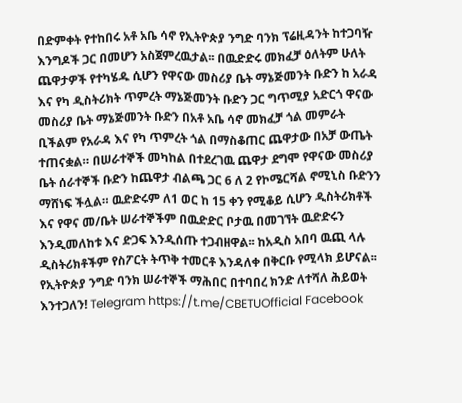በድምቀት የተከበሩ አቶ አቤ ሳኖ የኢትዮጵያ ንግድ ባንክ ፕሬዚዳንት ከተጋባዥ እንግዶች ጋር በመሆን አስጀምረዉታል፡፡ በዉድድሩ መክፈቻ ዕለትም ሁለት ጨዋታዎች የተካሄዱ ሲሆን የዋናው መስሪያ ቤት ማኔጅመንት ቡድን ከ አራዳ እና የካ ዲስትሪክት ጥምረት ማኔጅመንት ቡድን ጋር ግጥሚያ አድርጎ ዋናው መስሪያ ቤት ማኔጅመንት ቡድን በአቶ አቤ ሳኖ መክፈቻ ጎል መምራት ቢችልም የአራዳ እና የካ ጥምረት ጎል በማስቆጠር ጨዋታው በአቻ ውጤት ተጠናቋል። በሠራተኞች መካከል በተደረገዉ ጨዋታ ደግሞ የዋናው መስሪያ ቤት ሰራተኞች ቡድን ከጨዋታ ብልጫ ጋር 6 ለ 2 የኮሜርሻል ኖሚኒስ ቡድንን ማሸነፍ ችሏል። ዉድድሩም ለ1 ወር ከ 15 ቀን የሚቆይ ሲሆን ዲስትሪክቶች እና የዋና መ/ቤት ሠራተኞችም በዉድድር ቦታዉ በመገኘት ዉድድሩን እንዲመለከቱ እና ድጋፍ እንዲሰጡ ተጋብዘዋል፡፡ ከአዲስ አበባ ዉጪ ላሉ ዲስትሪክቶችም የስፖርት ትጥቅ ተመርቶ እንዳለቀ በቅርቡ የሚላክ ይሆናል፡፡ የኢትዮጵያ ንግድ ባንክ ሠራተኞች ማሕበር በተባበረ ክንድ ለተሻለ ሕይወት እንተጋለን! Telegram https://t.me/CBETUOfficial Facebook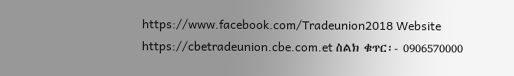https://www.facebook.com/Tradeunion2018 Website https://cbetradeunion.cbe.com.et ስልክ ቁጥር፡- 0906570000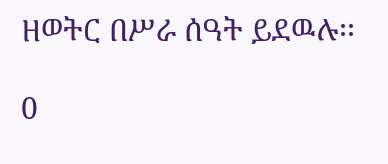ዘወትር በሥራ ሰዓት ይደዉሉ፡፡

0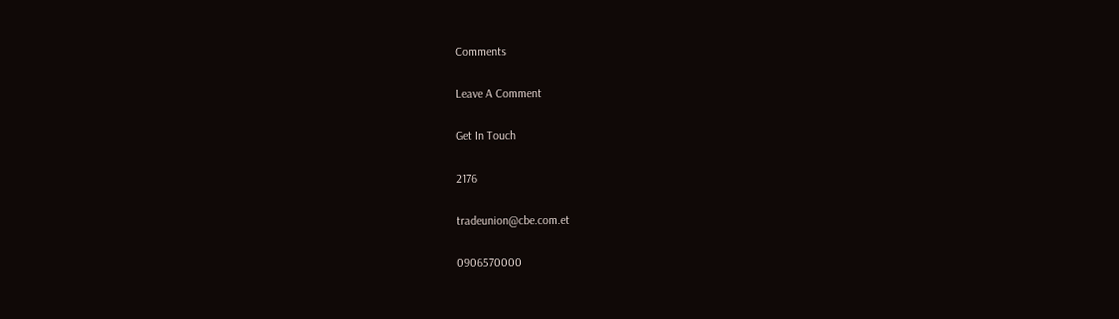Comments

Leave A Comment

Get In Touch

2176

tradeunion@cbe.com.et

0906570000